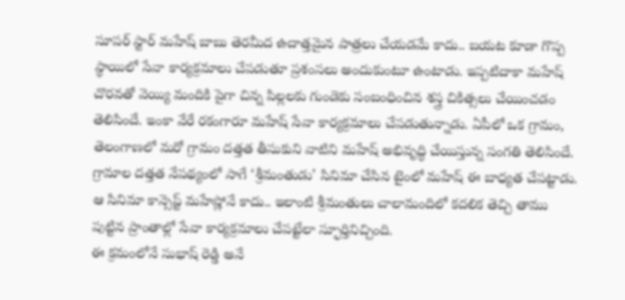సూపర్ స్టార్ మహేష్ బాబు తెరమీద ఉదాత్తమైన పాత్రలు చేయడమే కాదు.. బయట కూడా గొప్ప స్థాయిలో సేవా కార్యక్రమాలు చేపడుతూ ప్రశంసలు అందుకుంటూ ఉంటాడు. ఇప్పటిదాకా మహేష్ చొరవతో వెయ్యి మందికి పైగా చిన్న పిల్లలకు గుండెకు సంబంధించిన శస్త్ర చికిత్సలు చేయించడం తెలిసిందే. ఇంకా వేరే రకంగారూ మహేష్ సేవా కార్యక్రమాలు చేపడుతున్నాడు. ఏపీలో ఒక గ్రామం, తెలంగాణలో మరో గ్రామం దత్తత తీసుకుని వాటిని మహేష్ అభివృద్ధి చేయిస్తున్న సంగతి తెలిసిందే.
గ్రామాల దత్తత నేపథ్యంలో సాగే ‘శ్రీమంతుడు’ సినిమా చేసిన టైంలో మహేష్ ఈ బాధ్యత చేపట్టాడు. ఆ సినిమా కాన్సెప్ట్ మహేష్లోనే కాదు.. ఇలాంటి శ్రీమంతులు చాలామందిలో కదలిక తెచ్చి తాము పుట్టిన ప్రాంతాల్లో సేవా కార్యక్రమాలు చేపట్టేలా స్ఫూర్తినిచ్చింది.
ఈ క్రమంలోనే సుభాష్ రెడ్డి అనే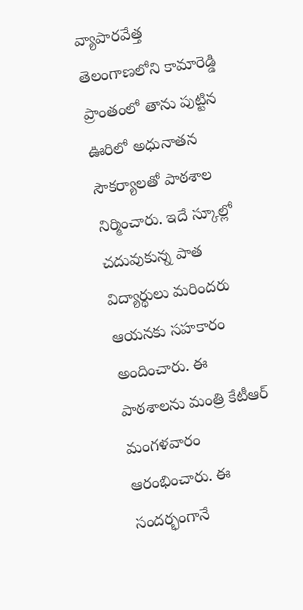వ్యాపారవేత్త తెలంగాణలోని కామారెడ్డి ప్రాంతంలో తాను పుట్టిన ఊరిలో అధునాతన సౌకర్యాలతో పాఠశాల నిర్మించారు. ఇదే స్కూల్లో చదువుకున్న పాత విద్యార్థులు మరిందరు ఆయనకు సహకారం అందించారు. ఈ పాఠశాలను మంత్రి కేటీఆర్ మంగళవారం ఆరంభించారు. ఈ సందర్భంగానే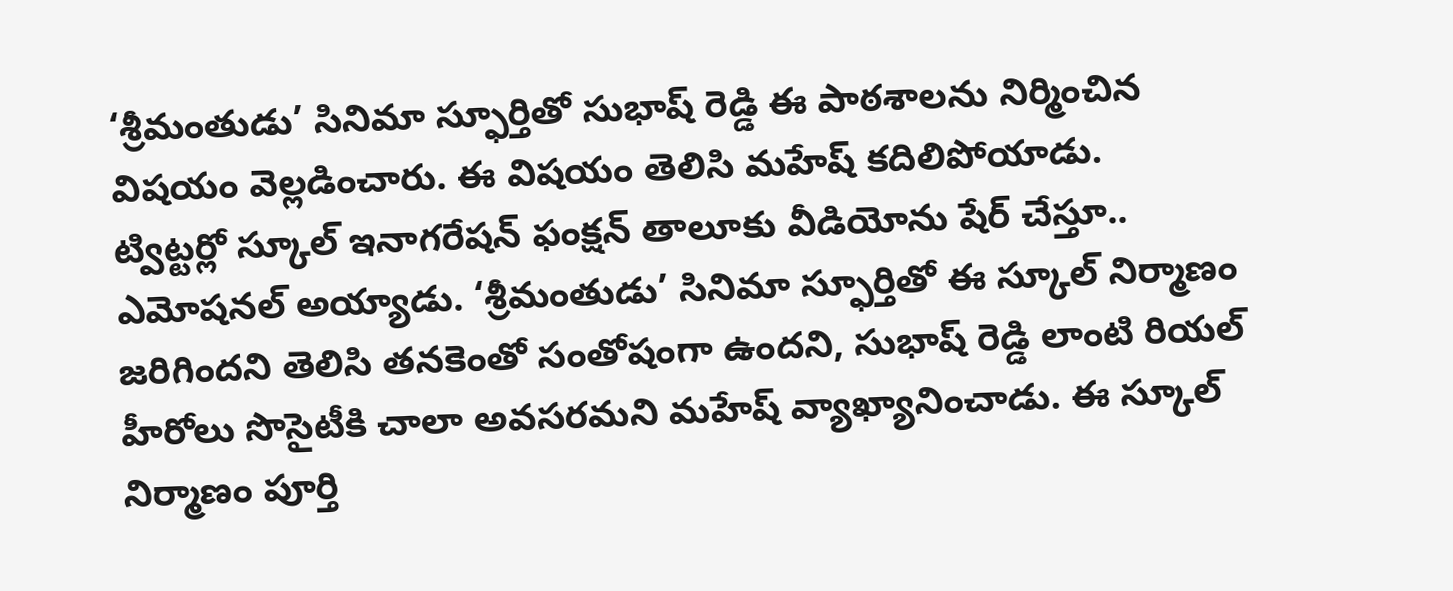‘శ్రీమంతుడు’ సినిమా స్ఫూర్తితో సుభాష్ రెడ్డి ఈ పాఠశాలను నిర్మించిన విషయం వెల్లడించారు. ఈ విషయం తెలిసి మహేష్ కదిలిపోయాడు.
ట్విట్టర్లో స్కూల్ ఇనాగరేషన్ ఫంక్షన్ తాలూకు వీడియోను షేర్ చేస్తూ.. ఎమోషనల్ అయ్యాడు. ‘శ్రీమంతుడు’ సినిమా స్ఫూర్తితో ఈ స్కూల్ నిర్మాణం జరిగిందని తెలిసి తనకెంతో సంతోషంగా ఉందని, సుభాష్ రెడ్డి లాంటి రియల్ హీరోలు సొసైటీకి చాలా అవసరమని మహేష్ వ్యాఖ్యానించాడు. ఈ స్కూల్ నిర్మాణం పూర్తి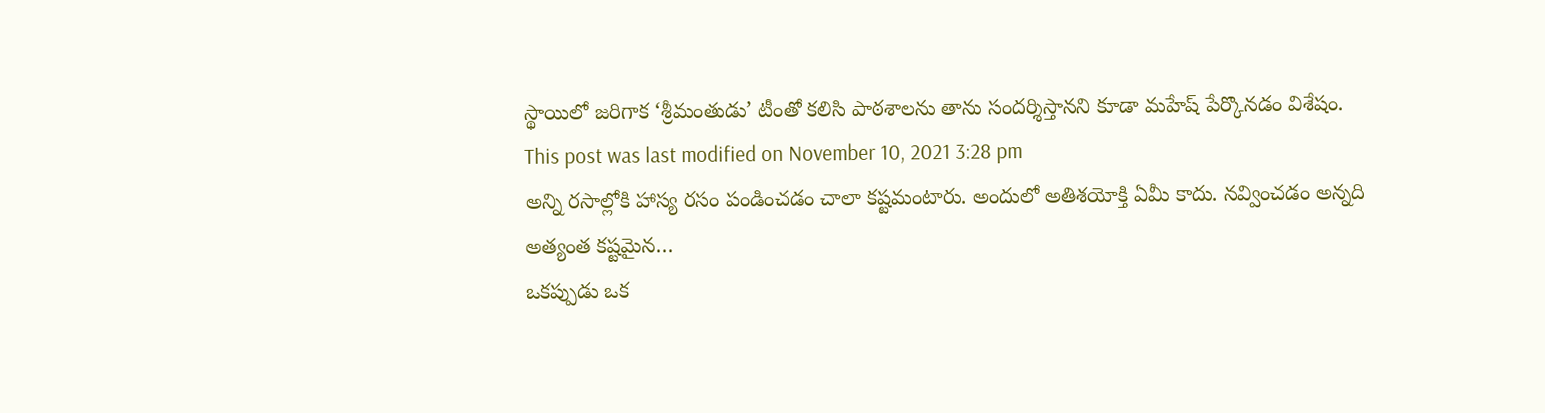స్థాయిలో జరిగాక ‘శ్రీమంతుడు’ టీంతో కలిసి పాఠశాలను తాను సందర్శిస్తానని కూడా మహేష్ పేర్కొనడం విశేషం.
This post was last modified on November 10, 2021 3:28 pm
అన్ని రసాల్లోకి హాస్య రసం పండించడం చాలా కష్టమంటారు. అందులో అతిశయోక్తి ఏమీ కాదు. నవ్వించడం అన్నది అత్యంత కష్టమైన…
ఒకప్పుడు ఒక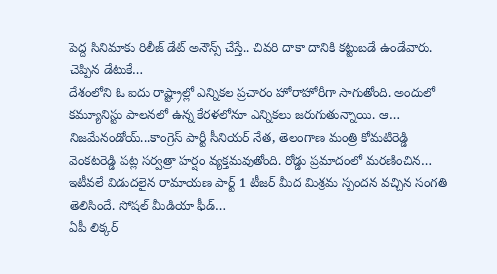పెద్ద సినిమాకు రిలీజ్ డేట్ అనౌన్స్ చేస్తే.. చివరి దాకా దానికి కట్టుబడే ఉండేవారు. చెప్పిన డేటుకే…
దేశంలోని ఓ ఐదు రాష్ట్రాల్లో ఎన్నికల ప్రచారం హోరాహోరీగా సాగుతోంది. అందులో కమ్యూనిస్టు పాలనలో ఉన్న కేరళలోనూ ఎన్నికలు జరుగుతున్నాయి. ఆ…
నిజమేనండోయ్...కాంగ్రెస్ పార్టీ సీనియర్ నేత, తెలంగాణ మంత్రి కోమటిరెడ్డి వెంకటరెడ్డి పట్ల సర్వత్రా హర్షం వ్యక్తమవుతోంది. రోడ్డు ప్రమాదంలో మరణించిన…
ఇటీవలే విడుదలైన రామాయణ పార్ట్ 1 టీజర్ మీద మిశ్రమ స్పందన వచ్చిన సంగతి తెలిసిందే. సోషల్ మీడియా ఫీడ్…
ఏపీ లిక్కర్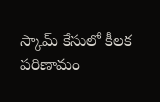స్కామ్ కేసులో కీలక పరిణామం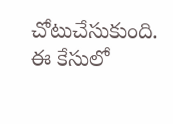చోటుచేసుకుంది. ఈ కేసులో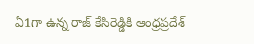ఏ1గా ఉన్న రాజ్ కేసిరెడ్డికి ఆంధ్రప్రదేశ్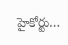హైకోర్టు…